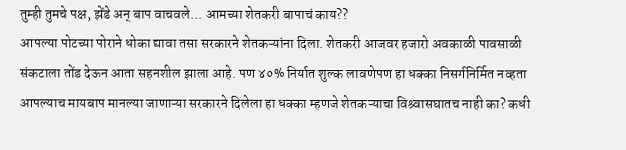तुम्ही तुमचे पक्ष, झेंडे अन् बाप वाचवले... आमच्या शेतकरी बापाचं काय??
आपल्या पोटच्या पोराने धोका द्यावा तसा सरकारने शेतकऱ्यांना दिला. शेतकरी आजवर हजारो अवकाळी पावसाळी संकटाला तोंड देऊन आता सहनशील झाला आहे. पण ४०% निर्यात शुल्क लावणेपण हा धक्का निसर्गनिर्मित नव्हता आपल्याच मायबाप मानल्या जाणाऱ्या सरकारने दिलेला हा धक्का म्हणजे शेतकऱ्याचा विश्र्वासघातच नाही का? कधी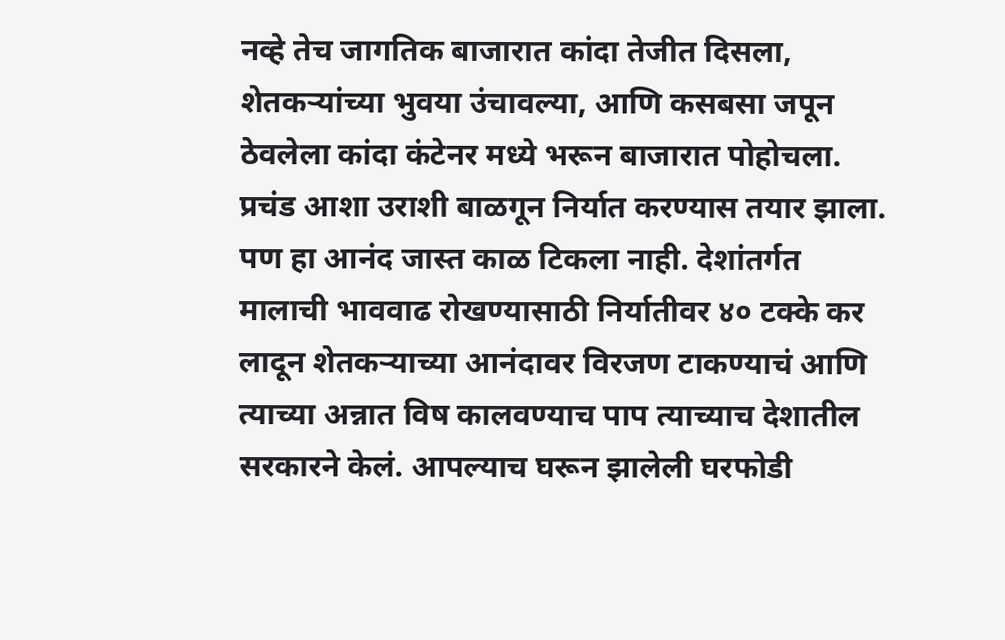नव्हे तेच जागतिक बाजारात कांदा तेजीत दिसला, शेतकऱ्यांच्या भुवया उंचावल्या, आणि कसबसा जपून ठेवलेला कांदा कंटेनर मध्ये भरून बाजारात पोहोचला. प्रचंड आशा उराशी बाळगून निर्यात करण्यास तयार झाला. पण हा आनंद जास्त काळ टिकला नाही. देशांतर्गत मालाची भाववाढ रोखण्यासाठी निर्यातीवर ४० टक्के कर लादून शेतकऱ्याच्या आनंदावर विरजण टाकण्याचं आणि त्याच्या अन्नात विष कालवण्याच पाप त्याच्याच देशातील सरकारने केलं. आपल्याच घरून झालेली घरफोडी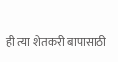ही त्या शेतकरी बापासाठी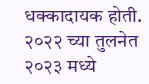धक्कादायक होती. २०२२ च्या तुलनेत २०२३ मध्ये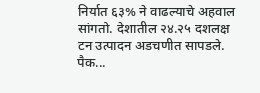निर्यात ६३% ने वाढल्याचे अहवाल सांगतो. देशातील २४.२५ दशलक्ष टन उत्पादन अडचणीत सापडले. पैक...